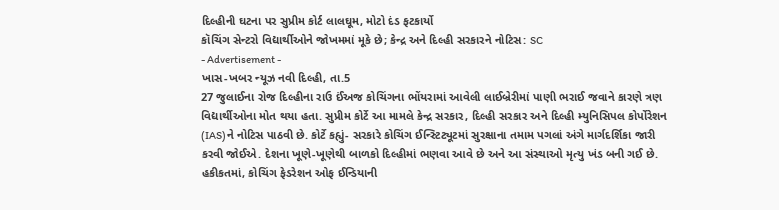દિલ્હીની ઘટના પર સુપ્રીમ કોર્ટ લાલઘૂમ, મોટો દંડ ફટકાર્યો
કૉચિંગ સેન્ટરો વિદ્યાર્થીઓને જોખમમાં મૂકે છે; કેન્દ્ર અને દિલ્હી સરકારને નોટિસ: SC
- Advertisement -
ખાસ-ખબર ન્યૂઝ નવી દિલ્હી, તા.5
27 જુલાઈના રોજ દિલ્હીના રાઉ ઈંઅજ કોચિંગના ભોંયરામાં આવેલી લાઈબ્રેરીમાં પાણી ભરાઈ જવાને કારણે ત્રણ વિદ્યાર્થીઓના મોત થયા હતા. સુપ્રીમ કોર્ટે આ મામલે કેન્દ્ર સરકાર, દિલ્હી સરકાર અને દિલ્હી મ્યુનિસિપલ કોર્પોરેશન (IAS)ને નોટિસ પાઠવી છે. કોર્ટે કહ્યું- સરકારે કોચિંગ ઈન્સ્ટિટ્યૂટમાં સુરક્ષાના તમામ પગલાં અંગે માર્ગદર્શિકા જારી કરવી જોઈએ. દેશના ખૂણે-ખૂણેથી બાળકો દિલ્હીમાં ભણવા આવે છે અને આ સંસ્થાઓ મૃત્યુ ખંડ બની ગઈ છે.
હકીકતમાં, કોચિંગ ફેડરેશન ઓફ ઈન્ડિયાની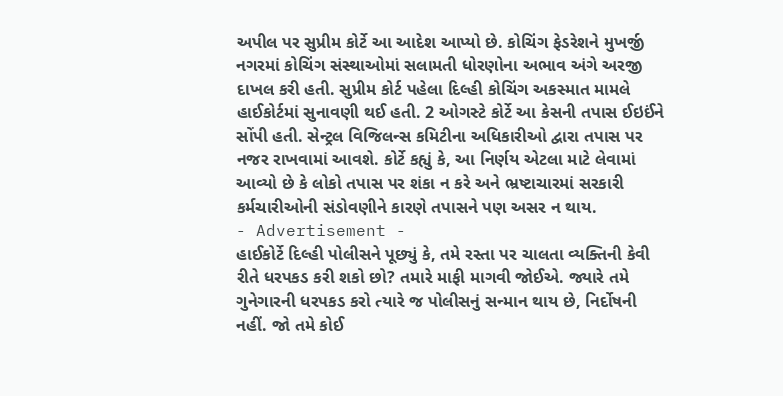અપીલ પર સુપ્રીમ કોર્ટે આ આદેશ આપ્યો છે. કોચિંગ ફેડરેશને મુખર્જી નગરમાં કોચિંગ સંસ્થાઓમાં સલામતી ધોરણોના અભાવ અંગે અરજી દાખલ કરી હતી. સુપ્રીમ કોર્ટ પહેલા દિલ્હી કોચિંગ અકસ્માત મામલે હાઈકોર્ટમાં સુનાવણી થઈ હતી. 2 ઓગસ્ટે કોર્ટે આ કેસની તપાસ ઈઇઈંને સોંપી હતી. સેન્ટ્રલ વિજિલન્સ કમિટીના અધિકારીઓ દ્વારા તપાસ પર નજર રાખવામાં આવશે. કોર્ટે કહ્યું કે, આ નિર્ણય એટલા માટે લેવામાં આવ્યો છે કે લોકો તપાસ પર શંકા ન કરે અને ભ્રષ્ટાચારમાં સરકારી કર્મચારીઓની સંડોવણીને કારણે તપાસને પણ અસર ન થાય.
- Advertisement -
હાઈકોર્ટે દિલ્હી પોલીસને પૂછ્યું કે, તમે રસ્તા પર ચાલતા વ્યક્તિની કેવી રીતે ધરપકડ કરી શકો છો? તમારે માફી માગવી જોઈએ. જ્યારે તમે ગુનેગારની ધરપકડ કરો ત્યારે જ પોલીસનું સન્માન થાય છે, નિર્દોષની નહીં. જો તમે કોઈ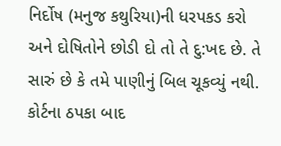નિર્દોષ (મનુજ કથુરિયા)ની ધરપકડ કરો અને દોષિતોને છોડી દો તો તે દુ:ખદ છે. તે સારું છે કે તમે પાણીનું બિલ ચૂકવ્યું નથી. કોર્ટના ઠપકા બાદ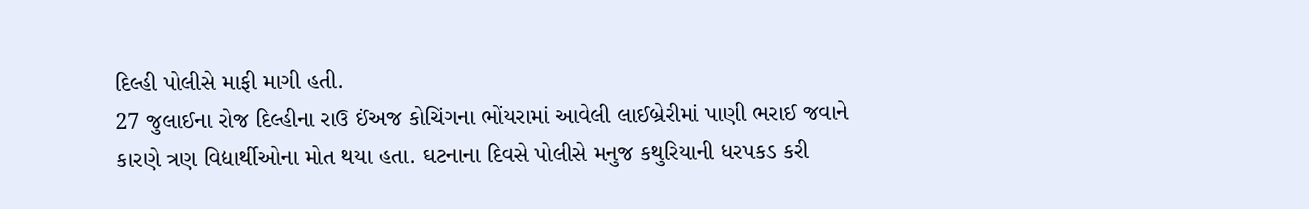દિલ્હી પોલીસે માફી માગી હતી.
27 જુલાઈના રોજ દિલ્હીના રાઉ ઈંઅજ કોચિંગના ભોંયરામાં આવેલી લાઈબ્રેરીમાં પાણી ભરાઈ જવાને કારણે ત્રણ વિદ્યાર્થીઓના મોત થયા હતા. ઘટનાના દિવસે પોલીસે મનુજ કથુરિયાની ધરપકડ કરી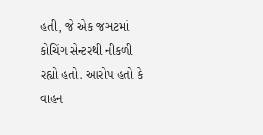હતી, જે એક જઞટમાં કોચિંગ સેન્ટરથી નીકળી રહ્યો હતો. આરોપ હતો કે વાહન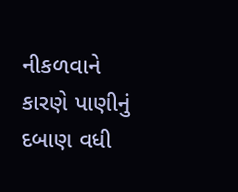નીકળવાને કારણે પાણીનું દબાણ વધી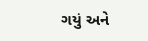ગયું અને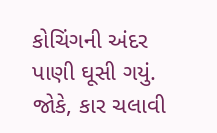કોચિંગની અંદર પાણી ઘૂસી ગયું. જોકે, કાર ચલાવી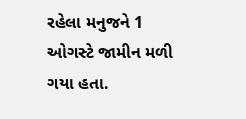રહેલા મનુજને 1 ઓગસ્ટે જામીન મળી ગયા હતા.